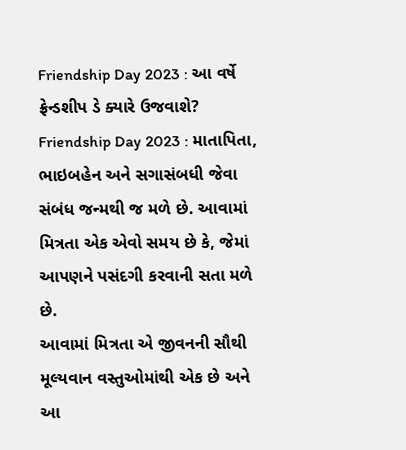Friendship Day 2023 : આ વર્ષે ફ્રેન્ડશીપ ડે ક્યારે ઉજવાશે?
Friendship Day 2023 : માતાપિતા, ભાઇબહેન અને સગાસંબધી જેવા સંબંધ જન્મથી જ મળે છે. આવામાં મિત્રતા એક એવો સમય છે કે, જેમાં આપણને પસંદગી કરવાની સતા મળે છે.
આવામાં મિત્રતા એ જીવનની સૌથી મૂલ્યવાન વસ્તુઓમાંથી એક છે અને આ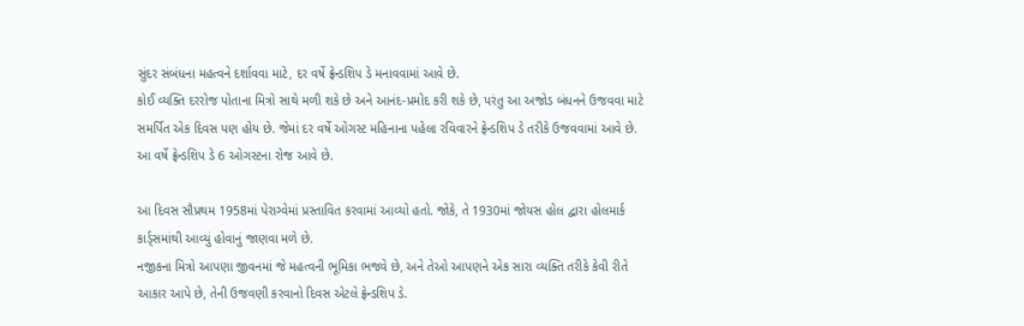સુંદર સંબંધના મહત્વને દર્શાવવા માટે, દર વર્ષે ફ્રેન્ડશિપ ડે મનાવવામાં આવે છે.
કોઈ વ્યક્તિ દરરોજ પોતાના મિત્રો સાથે મળી શકે છે અને આનંદ-પ્રમોદ કરી શકે છે, પરંતુ આ અજોડ બંધનને ઉજવવા માટે સમર્પિત એક દિવસ પણ હોય છે. જેમાં દર વર્ષે ઓગસ્ટ મહિનાના પહેલા રવિવારને ફ્રેન્ડશિપ ડે તરીકે ઉજવવામાં આવે છે. આ વર્ષે ફ્રેન્ડશિપ ડે 6 ઓગસ્ટના રોજ આવે છે.

આ દિવસ સૌપ્રથમ 1958માં પેરાગ્વેમાં પ્રસ્તાવિત કરવામાં આવ્યો હતો. જોકે, તે 1930માં જોયસ હોલ દ્વારા હોલમાર્ક કાર્ડ્સમાંથી આવ્યું હોવાનું જાણવા મળે છે.
નજીકના મિત્રો આપણા જીવનમાં જે મહત્વની ભૂમિકા ભજવે છે, અને તેઓ આપણને એક સારા વ્યક્તિ તરીકે કેવી રીતે આકાર આપે છે, તેની ઉજવણી કરવાનો દિવસ એટલે ફ્રેન્ડશિપ ડે.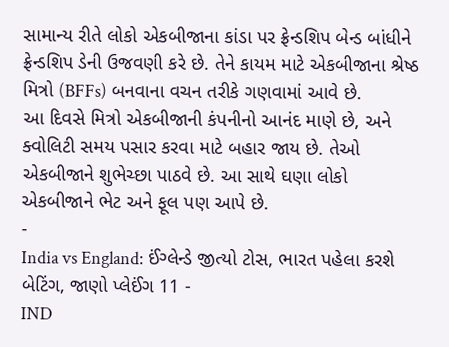સામાન્ય રીતે લોકો એકબીજાના કાંડા પર ફ્રેન્ડશિપ બેન્ડ બાંધીને ફ્રેન્ડશિપ ડેની ઉજવણી કરે છે. તેને કાયમ માટે એકબીજાના શ્રેષ્ઠ મિત્રો (BFFs) બનવાના વચન તરીકે ગણવામાં આવે છે.
આ દિવસે મિત્રો એકબીજાની કંપનીનો આનંદ માણે છે, અને ક્વોલિટી સમય પસાર કરવા માટે બહાર જાય છે. તેઓ એકબીજાને શુભેચ્છા પાઠવે છે. આ સાથે ઘણા લોકો એકબીજાને ભેટ અને ફૂલ પણ આપે છે.
-
India vs England: ઈંગ્લેન્ડે જીત્યો ટોસ, ભારત પહેલા કરશે બેટિંગ, જાણો પ્લેઈંગ 11 -
IND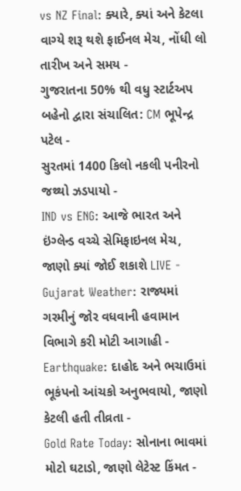vs NZ Final: ક્યારે, ક્યાં અને કેટલા વાગ્યે શરૂ થશે ફાઈનલ મેચ, નોંધી લો તારીખ અને સમય -
ગુજરાતના 50% થી વધુ સ્ટાર્ટઅપ બહેનો દ્વારા સંચાલિત: CM ભૂપેન્દ્ર પટેલ -
સુરતમાં 1400 કિલો નકલી પનીરનો જથ્થો ઝડપાયો -
IND vs ENG: આજે ભારત અને ઇંગ્લેન્ડ વચ્ચે સેમિફાઇનલ મેચ, જાણો ક્યાં જોઈ શકાશે LIVE -
Gujarat Weather: રાજ્યમાં ગરમીનું જોર વધવાની હવામાન વિભાગે કરી મોટી આગાહી -
Earthquake: દાહોદ અને ભચાઉમાં ભૂકંપનો આંચકો અનુભવાયો, જાણો કેટલી હતી તીવ્રતા -
Gold Rate Today: સોનાના ભાવમાં મોટો ઘટાડો, જાણો લેટેસ્ટ કિંમત -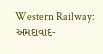Western Railway: અમદાવાદ-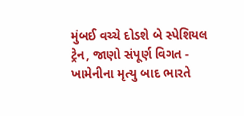મુંબઈ વચ્ચે દોડશે બે સ્પેશિયલ ટ્રેન, જાણો સંપૂર્ણ વિગત -
ખામેનીના મૃત્યુ બાદ ભારતે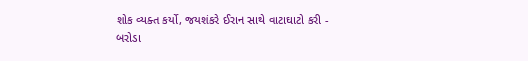શોક વ્યક્ત કર્યો, જયશંકરે ઈરાન સાથે વાટાઘાટો કરી -
બરોડા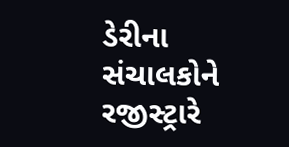ડેરીના સંચાલકોને રજીસ્ટ્રારે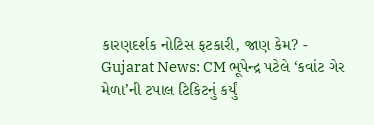કારણદર્શક નોટિસ ફટકારી, જાણ કેમ? -
Gujarat News: CM ભૂપેન્દ્ર પટેલે ‘કવાંટ ગેર મેળા’ની ટપાલ ટિકિટનું કર્યું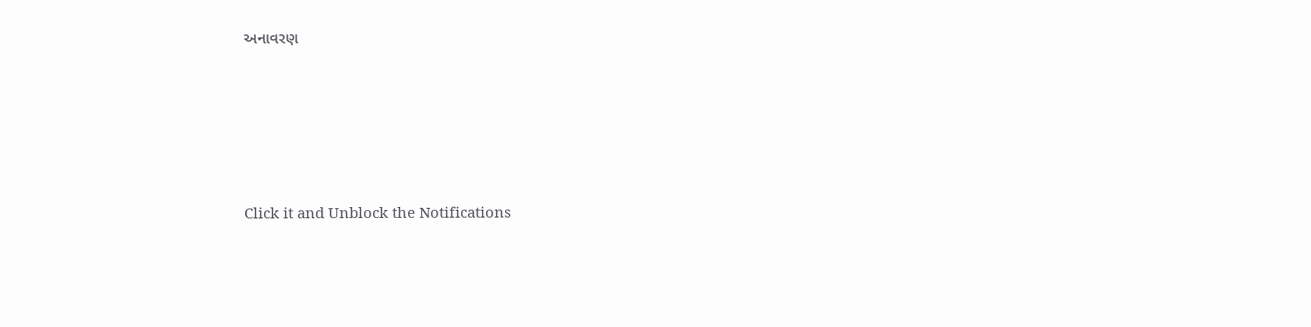અનાવરણ








Click it and Unblock the Notifications